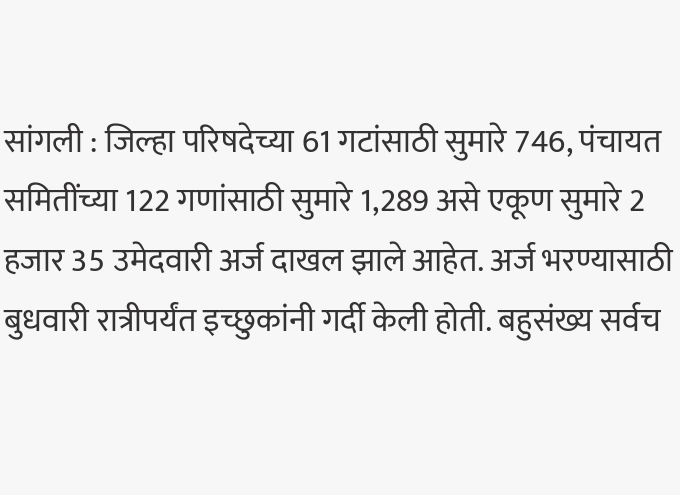सांगली : जिल्हा परिषदेच्या 61 गटांसाठी सुमारे 746, पंचायत समितींच्या 122 गणांसाठी सुमारे 1,289 असे एकूण सुमारे 2 हजार 35 उमेदवारी अर्ज दाखल झाले आहेत. अर्ज भरण्यासाठी बुधवारी रात्रीपर्यंत इच्छुकांनी गर्दी केली होती. बहुसंख्य सर्वच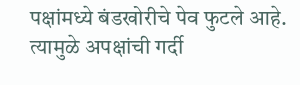पक्षांमध्ये बंडखोरीचे पेव फुटले आहे. त्यामुळे अपक्षांची गर्दी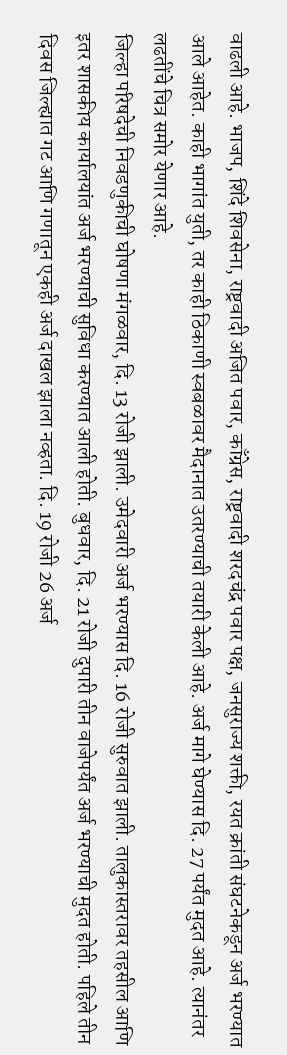वाढली आहे. भाजप, शिंदे शिवसेना, राष्ट्रवादी अजित पवार, काँग्रेस, राष्ट्रवादी शरदचंद्र पवार पक्ष, जनसुराज्य शक्ती, रयत क्रांती संघटनेकडून अर्ज भरण्यात आले आहेत. काही भागांत युती, तर काही ठिकाणी स्वबळावर मैदानात उतरण्याची तयारी केली आहे. अर्ज मागे घेण्यास दि. 27 पर्यंत मुदत आहे. त्यानंतर लढतींचे चित्र समोर येणार आहे.
जिल्हा परिषदेची निवडणुकीची घोषणा मंगळवार, दि. 13 रोजी झाली. उमेदवारी अर्ज भरण्यास दि. 16 रोजी सुरुवात झाली. तालुकास्तरावर तहसील आणि इतर शासकीय कार्यालयांत अर्ज भरण्याची सुविधा करण्यात आली होती. बुधवार, दि. 21 रोजी दुपारी तीन वाजेपर्यंत अर्ज भरण्याची मुदत होती. पहिले तीन दिवस जिल्ह्यात गट आणि गणातून एकही अर्ज दाखल झाला नव्हता. दि. 19 रोजी 26 अर्ज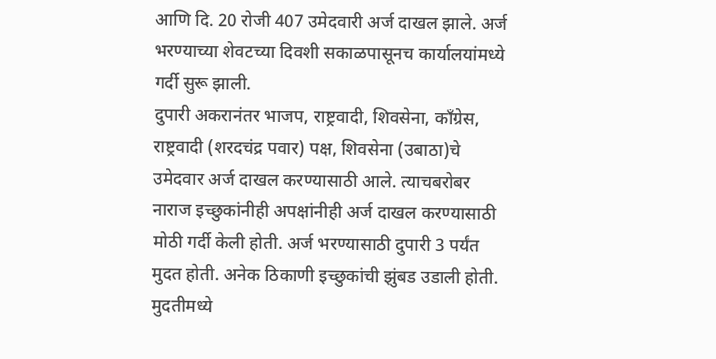आणि दि. 20 रोजी 407 उमेदवारी अर्ज दाखल झाले. अर्ज भरण्याच्या शेवटच्या दिवशी सकाळपासूनच कार्यालयांमध्ये गर्दी सुरू झाली.
दुपारी अकरानंतर भाजप, राष्ट्रवादी, शिवसेना, काँग्रेस, राष्ट्रवादी (शरदचंद्र पवार) पक्ष, शिवसेना (उबाठा)चे उमेदवार अर्ज दाखल करण्यासाठी आले. त्याचबरोबर नाराज इच्छुकांनीही अपक्षांनीही अर्ज दाखल करण्यासाठी मोठी गर्दी केली होती. अर्ज भरण्यासाठी दुपारी 3 पर्यंत मुदत होती. अनेक ठिकाणी इच्छुकांची झुंबड उडाली होती. मुदतीमध्ये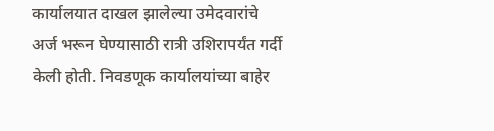कार्यालयात दाखल झालेल्या उमेदवारांचे अर्ज भरून घेण्यासाठी रात्री उशिरापर्यंत गर्दी केली होती. निवडणूक कार्यालयांच्या बाहेर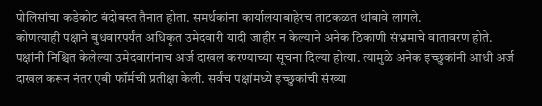पोलिसांचा कडेकोट बंदोबस्त तैनात होता. समर्थकांना कार्यालयाबाहेरच ताटकळत थांबावे लागले.
कोणत्याही पक्षाने बुधवारपर्यंत अधिकृत उमेदवारी यादी जाहीर न केल्याने अनेक ठिकाणी संभ्रमाचे वातावरण होते. पक्षांनी निश्चित केलेल्या उमेदवारांनाच अर्ज दाखल करण्याच्या सूचना दिल्या होत्या. त्यामुळे अनेक इच्छुकांनी आधी अर्ज दाखल करून नंतर एबी फॉर्मची प्रतीक्षा केली. सर्वंच पक्षांमध्ये इच्छुकांची संख्या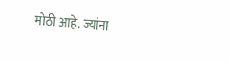मोठी आहे. ज्यांना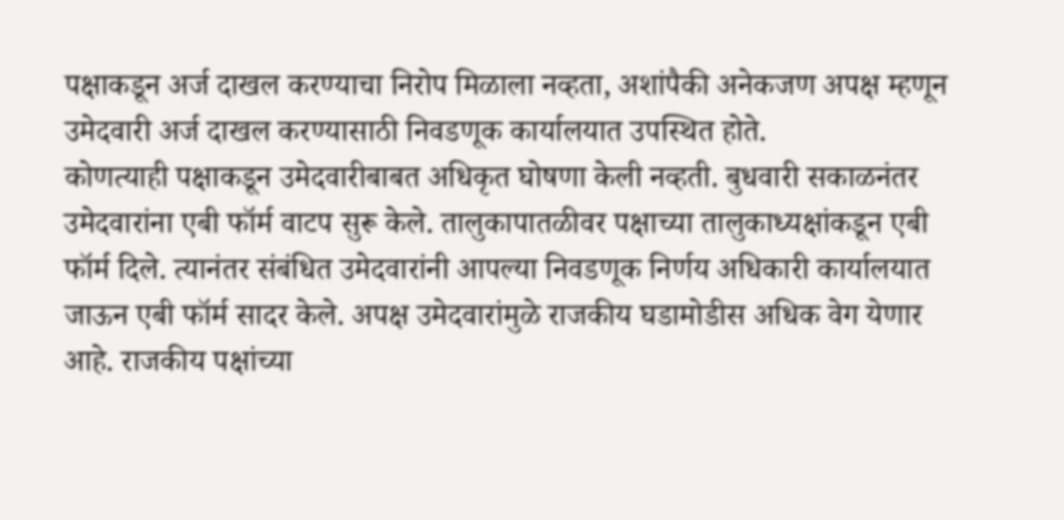पक्षाकडून अर्ज दाखल करण्याचा निरोप मिळाला नव्हता, अशांपैकी अनेकजण अपक्ष म्हणून उमेदवारी अर्ज दाखल करण्यासाठी निवडणूक कार्यालयात उपस्थित होते.
कोणत्याही पक्षाकडून उमेदवारीबाबत अधिकृत घोषणा केली नव्हती. बुधवारी सकाळनंतर उमेदवारांना एबी फॉर्म वाटप सुरू केले. तालुकापातळीवर पक्षाच्या तालुकाध्यक्षांकडून एबी फॉर्म दिले. त्यानंतर संबंधित उमेदवारांनी आपल्या निवडणूक निर्णय अधिकारी कार्यालयात जाऊन एबी फॉर्म सादर केले. अपक्ष उमेदवारांमुळे राजकीय घडामोडीस अधिक वेग येणार आहे. राजकीय पक्षांच्या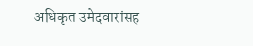अधिकृत उमेदवारांसह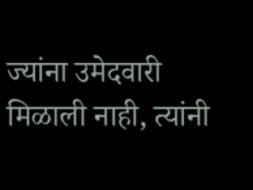ज्यांना उमेदवारी मिळाली नाही, त्यांनी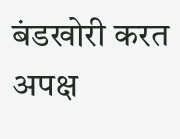बंडखोरी करत अपक्ष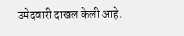उमेदवारी दाखल केली आहे.